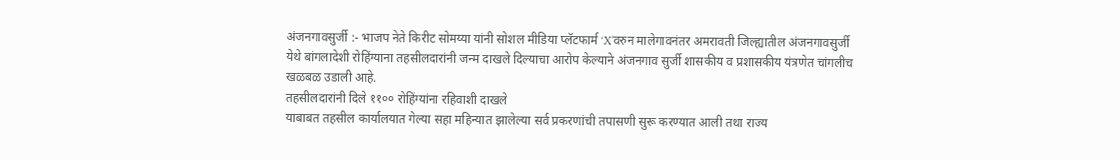अंजनगावसुर्जी :- भाजप नेते किरीट सोमय्या यांनी सोशल मीडिया प्लॅटफार्म ‘X’वरुन मालेगावनंतर अमरावती जिल्ह्यातील अंजनगावसुर्जी येथे बांगलादेशी रोहिंग्याना तहसीलदारांनी जन्म दाखले दिल्याचा आरोप केल्याने अंजनगाव सुर्जी शासकीय व प्रशासकीय यंत्रणेत चांगलीच खळबळ उडाली आहे.
तहसीलदारांनी दिले ११०० रोहिंग्यांना रहिवाशी दाखले
याबाबत तहसील कार्यालयात गेल्या सहा महिन्यात झालेल्या सर्व प्रकरणांची तपासणी सुरू करण्यात आली तथा राज्य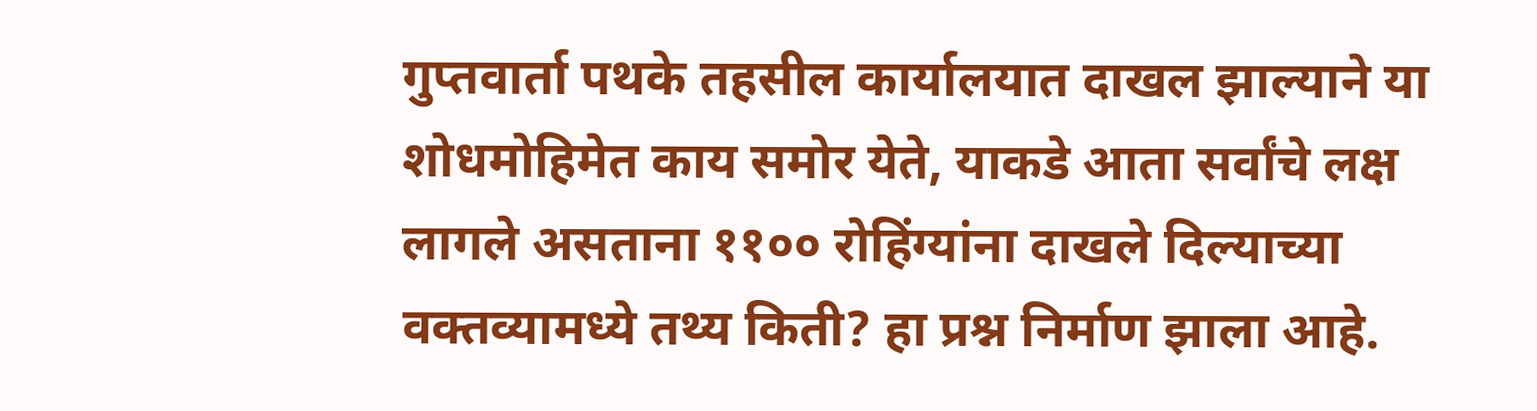गुप्तवार्ता पथके तहसील कार्यालयात दाखल झाल्याने या शोधमोहिमेत काय समोर येते, याकडे आता सर्वांचे लक्ष लागले असताना ११०० रोहिंग्यांना दाखले दिल्याच्या वक्तव्यामध्ये तथ्य किती? हा प्रश्न निर्माण झाला आहे.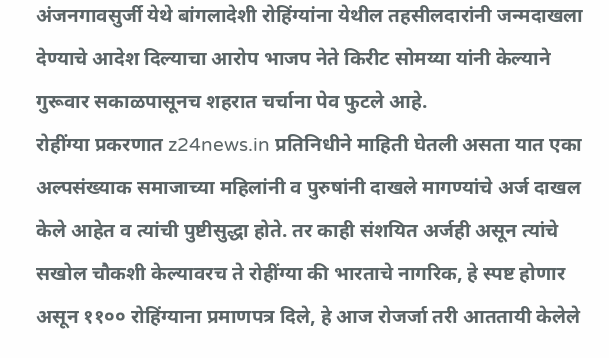अंजनगावसुर्जी येथे बांगलादेशी रोहिंग्यांना येथील तहसीलदारांनी जन्मदाखला देण्याचे आदेश दिल्याचा आरोप भाजप नेते किरीट सोमय्या यांनी केल्याने गुरूवार सकाळपासूनच शहरात चर्चाना पेव फुटले आहे.
रोहींग्या प्रकरणात z24news.in प्रतिनिधीने माहिती घेतली असता यात एका अल्पसंख्याक समाजाच्या महिलांनी व पुरुषांनी दाखले मागण्यांचे अर्ज दाखल केले आहेत व त्यांची पुष्टीसुद्धा होते. तर काही संशयित अर्जही असून त्यांचे सखोल चौकशी केल्यावरच ते रोहींग्या की भारताचे नागरिक, हे स्पष्ट होणार असून ११०० रोहिंग्याना प्रमाणपत्र दिले, हे आज रोजर्जा तरी आततायी केलेले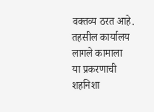वक्तव्य ठरत आहे.
तहसील कार्यालय लागले कामाला
या प्रकरणाची शहनिशा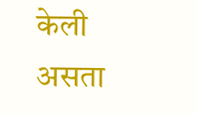केली असता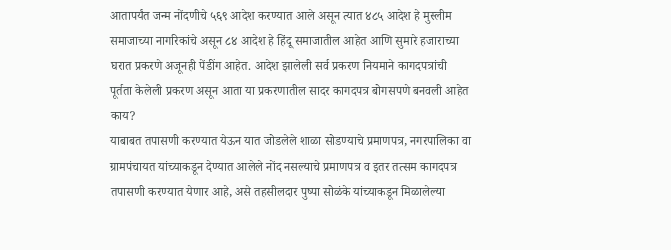आतापर्यंत जन्म नोंदणीचे ५६९ आदेश करण्यात आले असून त्यात ४८५ आदेश हे मुस्लीम समाजाच्या नागरिकांचे असून ८४ आदेश हे हिंदू समाजातील आहेत आणि सुमारे हजाराच्या घरात प्रकरणे अजूनही पेंडींग आहेत. आदेश झालेली सर्व प्रकरण नियमाने कागदपत्रांची पूर्तता केलेली प्रकरण असून आता या प्रकरणातील सादर कागदपत्र बोगसपणे बनवली आहेत काय?
याबाबत तपासणी करण्यात येऊन यात जोडलेले शाळा सोडण्याचे प्रमाणपत्र, नगरपालिका वा ग्रामपंचायत यांच्याकडून देण्यात आलेले नोंद नसल्याचे प्रमाणपत्र व इतर तत्सम कागदपत्र तपासणी करण्यात येणार आहे, असे तहसीलदार पुष्पा सोळंके यांच्याकडून मिळालेल्या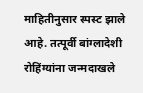माहितीनुसार स्पस्ट झाले आहे. तत्पूर्वी बांग्लादेशी रोहिंग्यांना जन्मदाखले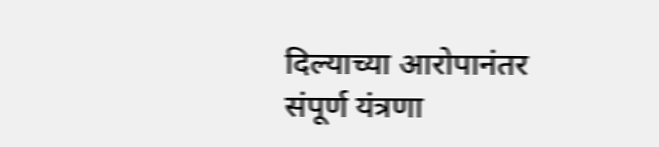दिल्याच्या आरोपानंतर संपूर्ण यंत्रणा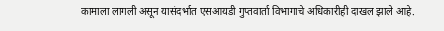कामाला लागली असून यासंदर्भात एसआयडी गुप्तवार्ता विभागाचे अधिकारीही दाखल झाले आहे.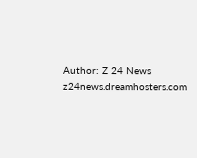Author: Z 24 News
z24news.dreamhosters.com